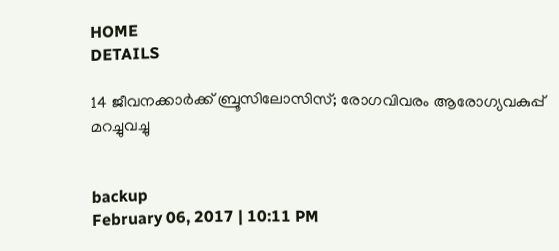HOME
DETAILS

14 ജീവനക്കാര്‍ക്ക് ബ്രൂസിലോസിസ്; രോഗവിവരം ആരോഗ്യവകുപ്പ് മറച്ചുവച്ചു


backup
February 06, 2017 | 10:11 PM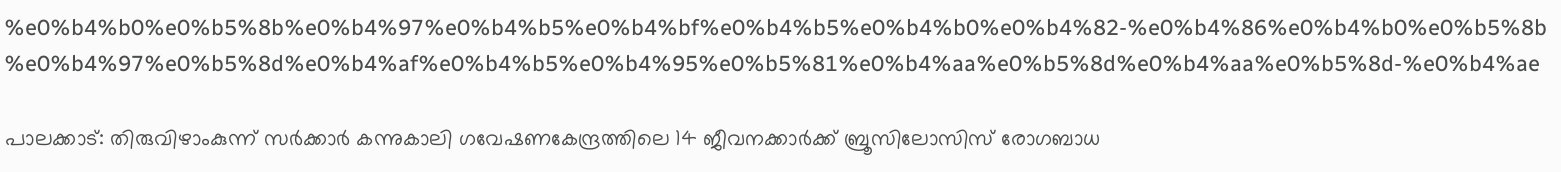%e0%b4%b0%e0%b5%8b%e0%b4%97%e0%b4%b5%e0%b4%bf%e0%b4%b5%e0%b4%b0%e0%b4%82-%e0%b4%86%e0%b4%b0%e0%b5%8b%e0%b4%97%e0%b5%8d%e0%b4%af%e0%b4%b5%e0%b4%95%e0%b5%81%e0%b4%aa%e0%b5%8d%e0%b4%aa%e0%b5%8d-%e0%b4%ae

പാലക്കാട്: തിരുവിഴാംകുന്ന് സര്‍ക്കാര്‍ കന്നുകാലി ഗവേഷണകേന്ദ്രത്തിലെ 14 ജീവനക്കാര്‍ക്ക് ബ്രൂസിലോസിസ് രോഗബാധ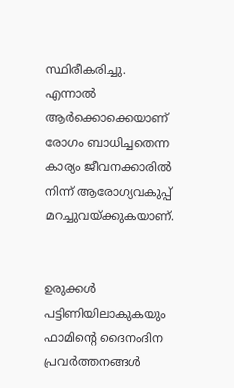സ്ഥിരീകരിച്ചു. എന്നാല്‍ ആര്‍ക്കൊക്കെയാണ് രോഗം ബാധിച്ചതെന്ന കാര്യം ജീവനക്കാരില്‍ നിന്ന് ആരോഗ്യവകുപ്പ് മറച്ചുവയ്ക്കുകയാണ്.


ഉരുക്കള്‍ പട്ടിണിയിലാകുകയും ഫാമിന്റെ ദൈനംദിന പ്രവര്‍ത്തനങ്ങള്‍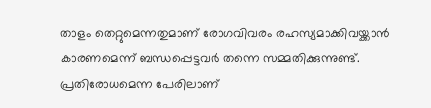താളം തെറ്റുമെന്നതുമാണ് രോഗവിവരം രഹസ്യമാക്കിവയ്ക്കാന്‍ കാരണമെന്ന് ബന്ധപ്പെട്ടവര്‍ തന്നെ സമ്മതിക്കുന്നുണ്ട്. പ്രതിരോധമെന്ന പേരിലാണ്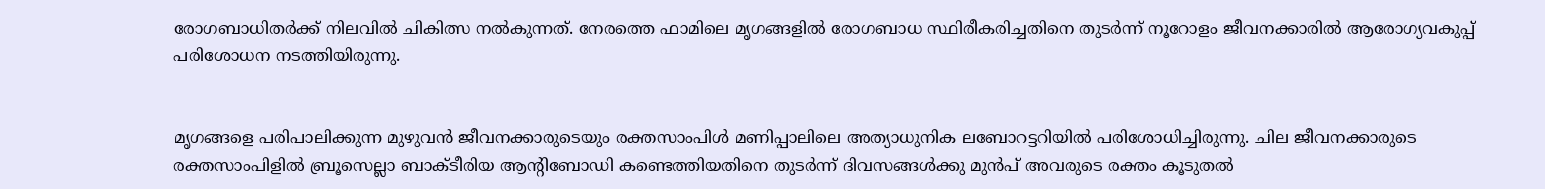രോഗബാധിതര്‍ക്ക് നിലവില്‍ ചികിത്സ നല്‍കുന്നത്. നേരത്തെ ഫാമിലെ മൃഗങ്ങളില്‍ രോഗബാധ സ്ഥിരീകരിച്ചതിനെ തുടര്‍ന്ന് നൂറോളം ജീവനക്കാരില്‍ ആരോഗ്യവകുപ്പ് പരിശോധന നടത്തിയിരുന്നു.


മൃഗങ്ങളെ പരിപാലിക്കുന്ന മുഴുവന്‍ ജീവനക്കാരുടെയും രക്തസാംപിള്‍ മണിപ്പാലിലെ അത്യാധുനിക ലബോറട്ടറിയില്‍ പരിശോധിച്ചിരുന്നു. ചില ജീവനക്കാരുടെ രക്തസാംപിളില്‍ ബ്രൂസെല്ലാ ബാക്ടീരിയ ആന്റിബോഡി കണ്ടെത്തിയതിനെ തുടര്‍ന്ന് ദിവസങ്ങള്‍ക്കു മുന്‍പ് അവരുടെ രക്തം കൂടുതല്‍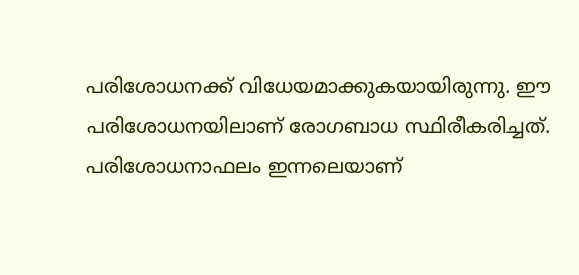പരിശോധനക്ക് വിധേയമാക്കുകയായിരുന്നു. ഈ പരിശോധനയിലാണ് രോഗബാധ സ്ഥിരീകരിച്ചത്. പരിശോധനാഫലം ഇന്നലെയാണ്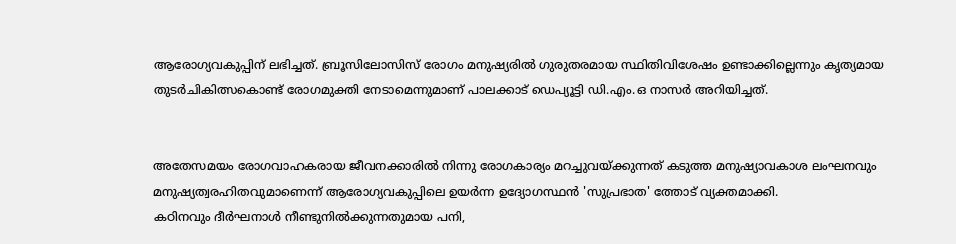ആരോഗ്യവകുപ്പിന് ലഭിച്ചത്. ബ്രൂസിലോസിസ് രോഗം മനുഷ്യരില്‍ ഗുരുതരമായ സ്ഥിതിവിശേഷം ഉണ്ടാക്കില്ലെന്നും കൃത്യമായ തുടര്‍ചികിത്സകൊണ്ട് രോഗമുക്തി നേടാമെന്നുമാണ് പാലക്കാട് ഡെപ്യൂട്ടി ഡി.എം.ഒ നാസര്‍ അറിയിച്ചത്.


അതേസമയം രോഗവാഹകരായ ജീവനക്കാരില്‍ നിന്നു രോഗകാര്യം മറച്ചുവയ്ക്കുന്നത് കടുത്ത മനുഷ്യാവകാശ ലംഘനവും മനുഷ്യത്വരഹിതവുമാണെന്ന് ആരോഗ്യവകുപ്പിലെ ഉയര്‍ന്ന ഉദ്യോഗസ്ഥന്‍ 'സുപ്രഭാത' ത്തോട് വ്യക്തമാക്കി.
കഠിനവും ദീര്‍ഘനാള്‍ നീണ്ടുനില്‍ക്കുന്നതുമായ പനി,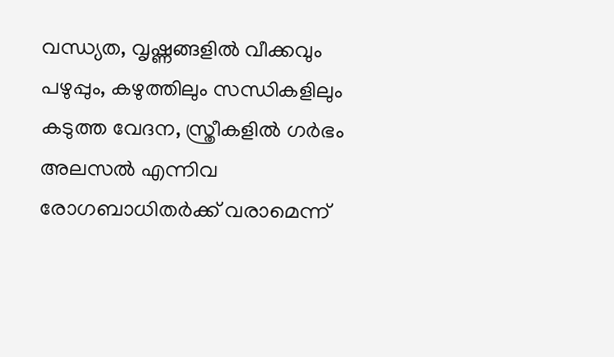വന്ധ്യത, വൃഷ്ണങ്ങളില്‍ വീക്കവും പഴുപ്പും, കഴുത്തിലും സന്ധികളിലും കടുത്ത വേദന, സ്ത്രീകളില്‍ ഗര്‍ഭം അലസല്‍ എന്നിവ രോഗബാധിതര്‍ക്ക് വരാമെന്ന്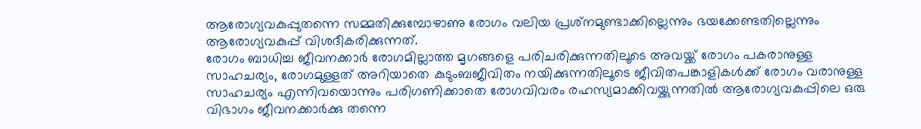ആരോഗ്യവകുപ്പുതന്നെ സമ്മതിക്കുമ്പോഴാണു രോഗം വലിയ പ്രശ്‌നമുണ്ടാക്കില്ലെന്നും ഭയക്കേണ്ടതില്ലെന്നും ആരോഗ്യവകുപ്പ് വിശദീകരിക്കുന്നത്.
രോഗം ബാധിച്ച ജീവനക്കാര്‍ രോഗമില്ലാത്ത മൃഗങ്ങളെ പരിചരിക്കുന്നതിലൂടെ അവയ്ക്ക് രോഗം പകരാനുള്ള സാഹചര്യം, രോഗമുള്ളത് അറിയാതെ കുടുംബജീവിതം നയിക്കുന്നതിലൂടെ ജീവിതപങ്കാളികള്‍ക്ക് രോഗം വരാനുള്ള സാഹചര്യം എന്നിവയൊന്നും പരിഗണിക്കാതെ രോഗവിവരം രഹസ്യമാക്കിവയ്ക്കുന്നതില്‍ ആരോഗ്യവകുപ്പിലെ ഒരു വിഭാഗം ജീവനക്കാര്‍ക്കു തന്നെ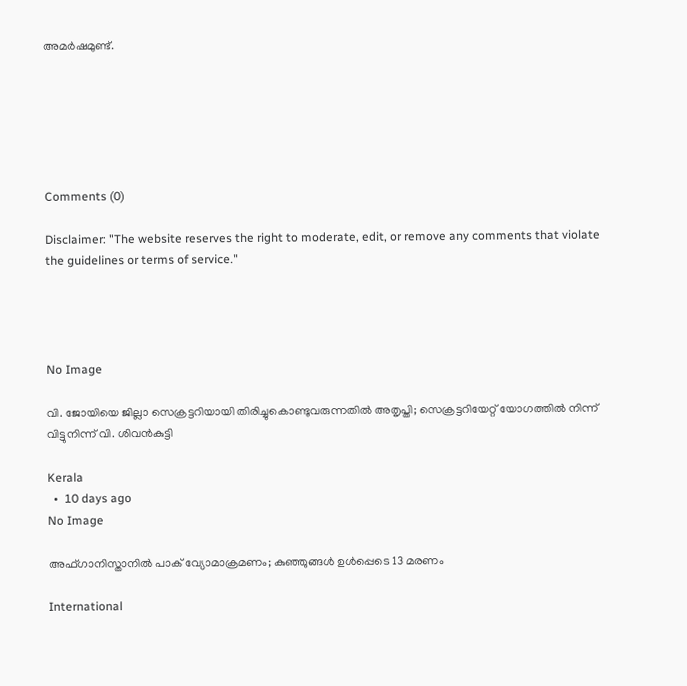അമര്‍ഷമുണ്ട്.






Comments (0)

Disclaimer: "The website reserves the right to moderate, edit, or remove any comments that violate the guidelines or terms of service."




No Image

വി. ജോയിയെ ജില്ലാ സെക്രട്ടറിയായി തിരിച്ചുകൊണ്ടുവരുന്നതില്‍ അതൃപ്തി; സെക്രട്ടറിയേറ്റ് യോഗത്തില്‍ നിന്ന് വിട്ടുനിന്ന് വി. ശിവന്‍കുട്ടി

Kerala
  •  10 days ago
No Image

അഫ്ഗാനിസ്താനില്‍ പാക് വ്യോമാക്രമണം; കുഞ്ഞുങ്ങള്‍ ഉള്‍പ്പെടെ 13 മരണം

International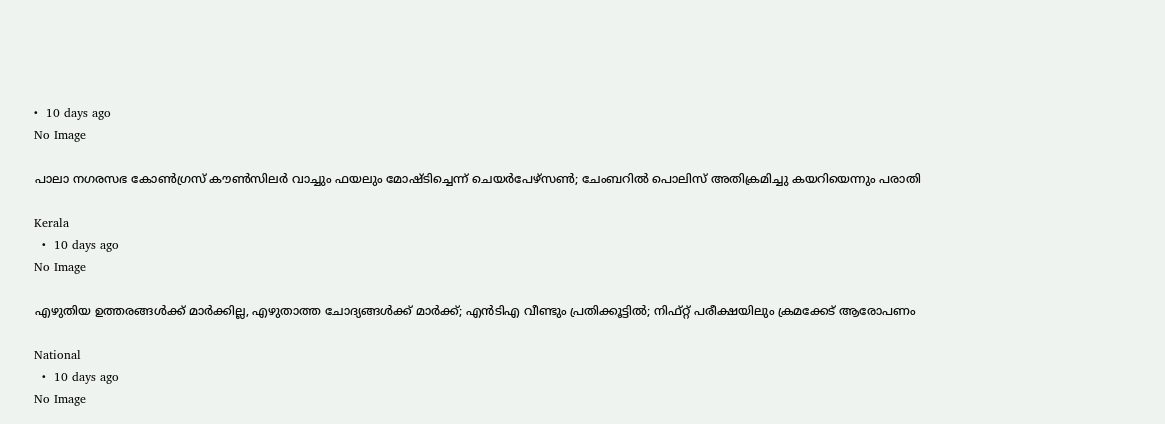•  10 days ago
No Image

പാലാ നഗരസഭ കോണ്‍ഗ്രസ് കൗണ്‍സിലര്‍ വാച്ചും ഫയലും മോഷ്ടിച്ചെന്ന് ചെയര്‍പേഴ്‌സണ്‍; ചേംബറില്‍ പൊലിസ് അതിക്രമിച്ചു കയറിയെന്നും പരാതി

Kerala
  •  10 days ago
No Image

എഴുതിയ ഉത്തരങ്ങള്‍ക്ക് മാര്‍ക്കില്ല, എഴുതാത്ത ചോദ്യങ്ങള്‍ക്ക് മാര്‍ക്ക്; എന്‍ടിഎ വീണ്ടും പ്രതിക്കൂട്ടില്‍; നിഫ്റ്റ് പരീക്ഷയിലും ക്രമക്കേട് ആരോപണം

National
  •  10 days ago
No Image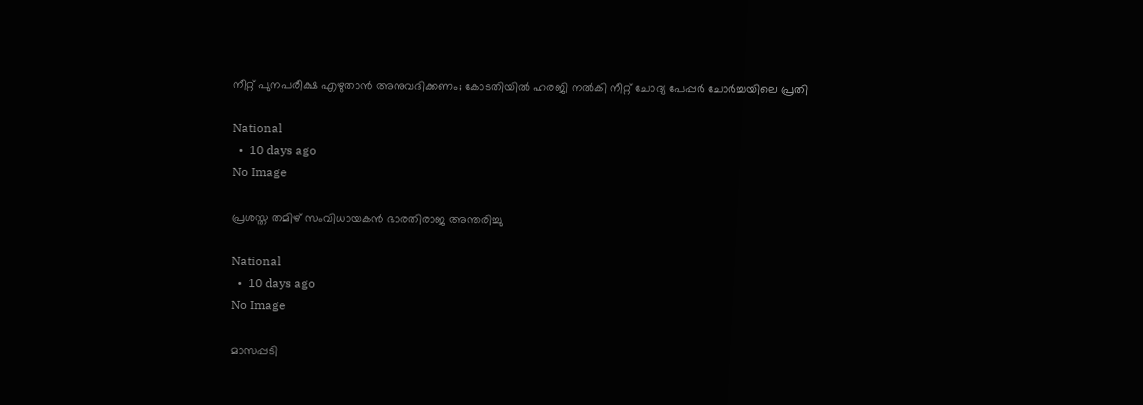നീറ്റ് പുനപരീക്ഷ എഴുതാൻ അനുവദിക്കണം; കോടതിയിൽ ഹരജി നൽകി നീറ്റ് ചോദ്യ പേപ്പർ ചോർച്ചയിലെ പ്രതി

National
  •  10 days ago
No Image

പ്രശസ്ത തമിഴ് സംവിധായകന്‍ ഭാരതിരാജ അന്തരിച്ചു

National
  •  10 days ago
No Image

മാസപ്പടി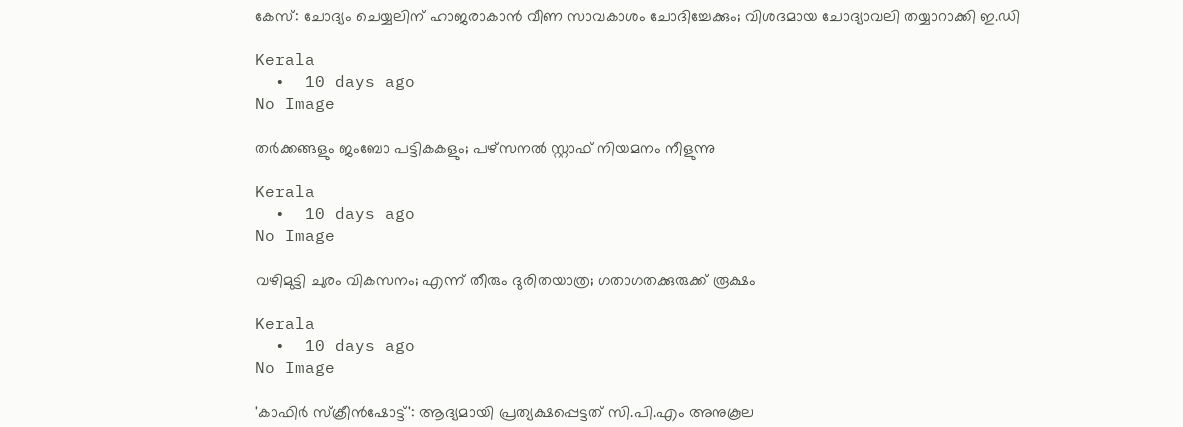കേസ്: ചോദ്യം ചെയ്യലിന് ഹാജരാകാന്‍ വീണ സാവകാശം ചോദിച്ചേക്കും; വിശദമായ ചോദ്യാവലി തയ്യാറാക്കി ഇ.ഡി

Kerala
  •  10 days ago
No Image

തർക്കങ്ങളും ജംബോ പട്ടികകളും; പഴ്‌സനൽ സ്റ്റാഫ് നിയമനം നീളുന്നു

Kerala
  •  10 days ago
No Image

വഴിമുട്ടി ചുരം വികസനം; എന്ന് തീരും ദുരിതയാത്ര; ഗതാഗതക്കുരുക്ക് രൂക്ഷം

Kerala
  •  10 days ago
No Image

'കാഫിര്‍ സ്‌ക്രീന്‍ഷോട്ട്': ആദ്യമായി പ്രത്യക്ഷപ്പെട്ടത് സി.പി.എം അനുകൂല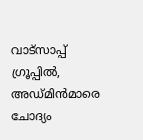വാട്സാപ്പ് ഗ്രൂപ്പില്‍, അഡ്മിന്‍മാരെ ചോദ്യം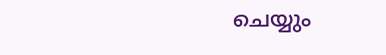ചെയ്യും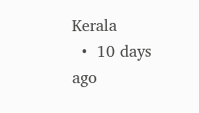Kerala
  •  10 days ago